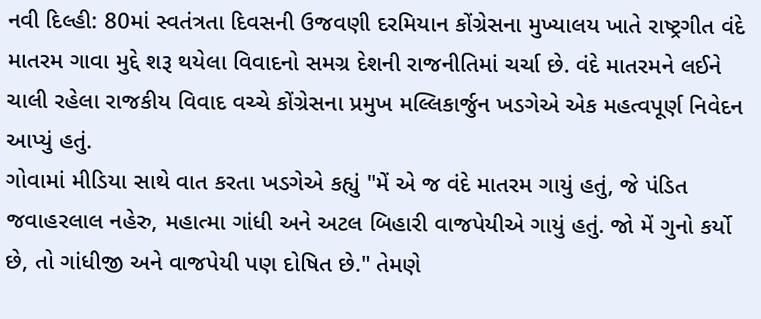નવી દિલ્હી: 80માં સ્વતંત્રતા દિવસની ઉજવણી દરમિયાન કોંગ્રેસના મુખ્યાલય ખાતે રાષ્ટ્રગીત વંદે માતરમ ગાવા મુદ્દે શરૂ થયેલા વિવાદનો સમગ્ર દેશની રાજનીતિમાં ચર્ચા છે. વંદે માતરમને લઈને ચાલી રહેલા રાજકીય વિવાદ વચ્ચે કોંગ્રેસના પ્રમુખ મલ્લિકાર્જુન ખડગેએ એક મહત્વપૂર્ણ નિવેદન આપ્યું હતું.
ગોવામાં મીડિયા સાથે વાત કરતા ખડગેએ કહ્યું "મેં એ જ વંદે માતરમ ગાયું હતું, જે પંડિત જવાહરલાલ નહેરુ, મહાત્મા ગાંધી અને અટલ બિહારી વાજપેયીએ ગાયું હતું. જો મેં ગુનો કર્યો છે, તો ગાંધીજી અને વાજપેયી પણ દોષિત છે." તેમણે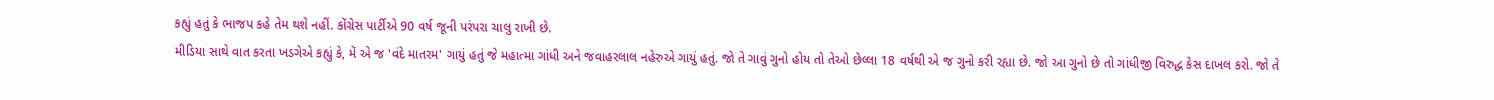કહ્યું હતું કે ભાજપ કહે તેમ થશે નહીં. કોંગ્રેસ પાર્ટીએ 90 વર્ષ જૂની પરંપરા ચાલુ રાખી છે.
મીડિયા સાથે વાત કરતા ખડગેએ કહ્યું કે, મેં એ જ 'વંદે માતરમ' ગાયું હતું જે મહાત્મા ગાંધી અને જવાહરલાલ નહેરુએ ગાયું હતું. જો તે ગાવું ગુનો હોય તો તેઓ છેલ્લા 18 વર્ષથી એ જ ગુનો કરી રહ્યા છે. જો આ ગુનો છે તો ગાંધીજી વિરુદ્ધ કેસ દાખલ કરો. જો તે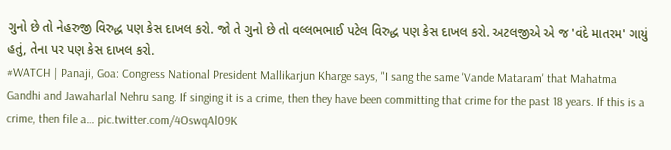ગુનો છે તો નેહરુજી વિરુદ્ધ પણ કેસ દાખલ કરો. જો તે ગુનો છે તો વલ્લભભાઈ પટેલ વિરુદ્ધ પણ કેસ દાખલ કરો. અટલજીએ એ જ 'વંદે માતરમ' ગાયું હતું, તેના પર પણ કેસ દાખલ કરો.
#WATCH | Panaji, Goa: Congress National President Mallikarjun Kharge says, "I sang the same 'Vande Mataram' that Mahatma Gandhi and Jawaharlal Nehru sang. If singing it is a crime, then they have been committing that crime for the past 18 years. If this is a crime, then file a… pic.twitter.com/4OswqAl09K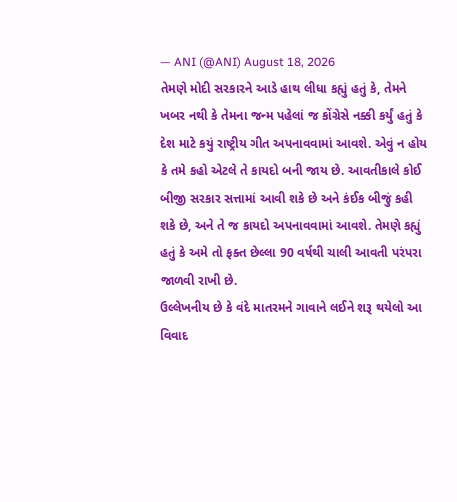— ANI (@ANI) August 18, 2026
તેમણે મોદી સરકારને આડે હાથ લીધા કહ્યું હતું કે, તેમને ખબર નથી કે તેમના જન્મ પહેલાં જ કોંગ્રેસે નક્કી કર્યું હતું કે દેશ માટે કયું રાષ્ટ્રીય ગીત અપનાવવામાં આવશે. એવું ન હોય કે તમે કહો એટલે તે કાયદો બની જાય છે. આવતીકાલે કોઈ બીજી સરકાર સત્તામાં આવી શકે છે અને કંઈક બીજું કહી શકે છે, અને તે જ કાયદો અપનાવવામાં આવશે. તેમણે કહ્યું હતું કે અમે તો ફક્ત છેલ્લા 90 વર્ષથી ચાલી આવતી પરંપરા જાળવી રાખી છે.
ઉલ્લેખનીય છે કે વંદે માતરમને ગાવાને લઈને શરૂ થયેલો આ વિવાદ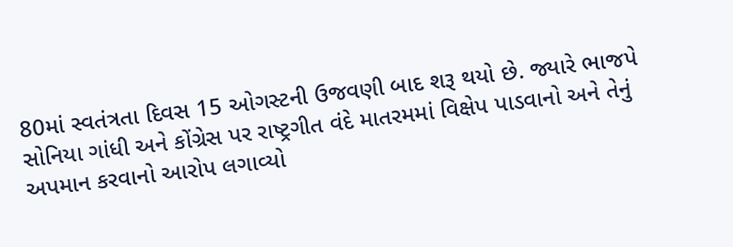80માં સ્વતંત્રતા દિવસ 15 ઓગસ્ટની ઉજવણી બાદ શરૂ થયો છે. જ્યારે ભાજપે સોનિયા ગાંધી અને કોંગ્રેસ પર રાષ્ટ્રગીત વંદે માતરમમાં વિક્ષેપ પાડવાનો અને તેનું અપમાન કરવાનો આરોપ લગાવ્યો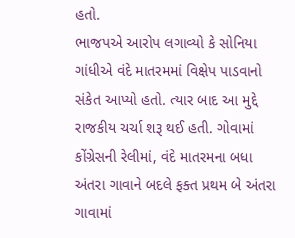હતો.
ભાજપએ આરોપ લગાવ્યો કે સોનિયા ગાંધીએ વંદે માતરમમાં વિક્ષેપ પાડવાનો સંકેત આપ્યો હતો. ત્યાર બાદ આ મુદ્દે રાજકીય ચર્ચા શરૂ થઈ હતી. ગોવામાં કોંગ્રેસની રેલીમાં, વંદે માતરમના બધા અંતરા ગાવાને બદલે ફક્ત પ્રથમ બે અંતરા ગાવામાં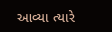આવ્યા ત્યારે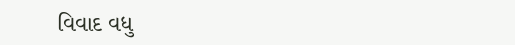વિવાદ વધુ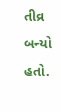તીવ્ર બન્યો હતો.